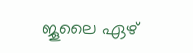ജൂലൈ ഏഴ്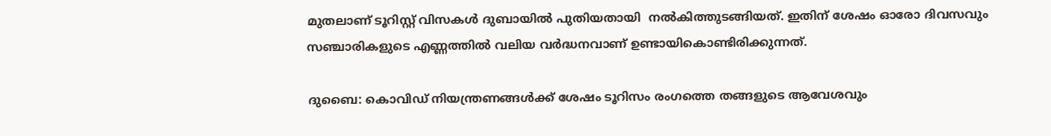മുതലാണ് ടൂറിസ്റ്റ് വിസകൾ ദുബായിൽ പുതിയതായി  നല്‍കിത്തുടങ്ങിയത്. ഇതിന് ശേഷം ഓരോ ദിവസവും സഞ്ചാരികളുടെ എണ്ണത്തിൽ വലിയ വർദ്ധനവാണ് ഉണ്ടായികൊണ്ടിരിക്കുന്നത്.

ദുബൈ: കൊവിഡ് നിയന്ത്രണങ്ങൾക്ക് ശേഷം ടൂറിസം രംഗത്തെ തങ്ങളുടെ ആവേശവും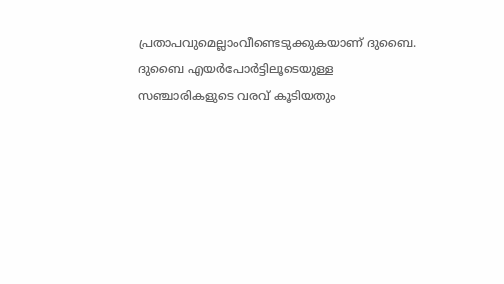പ്രതാപവുമെല്ലാംവീണ്ടെടുക്കുകയാണ് ദുബൈ. ദുബൈ എയർപോർട്ടിലൂടെയുള്ള സഞ്ചാരികളുടെ വരവ് കൂടിയതും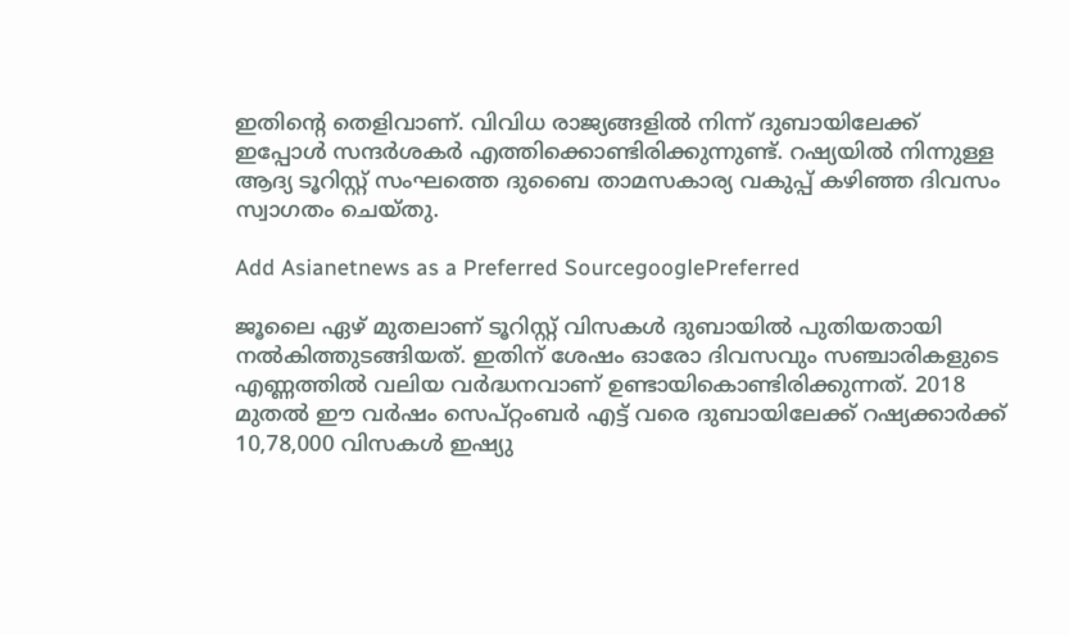ഇതിന്റെ തെളിവാണ്. വിവിധ രാജ്യങ്ങളിൽ നിന്ന് ദുബായിലേക്ക് ഇപ്പോള്‍ സന്ദര്‍ശകര്‍ എത്തിക്കൊണ്ടിരിക്കുന്നുണ്ട്. റഷ്യയിൽ നിന്നുള്ള ആദ്യ ടൂറിസ്റ്റ് സംഘത്തെ ദുബൈ താമസകാര്യ വകുപ്പ് കഴിഞ്ഞ ദിവസം സ്വാഗതം ചെയ്തു.

Add Asianetnews as a Preferred SourcegooglePreferred

ജൂലൈ ഏഴ് മുതലാണ് ടൂറിസ്റ്റ് വിസകൾ ദുബായിൽ പുതിയതായി നല്‍കിത്തുടങ്ങിയത്. ഇതിന് ശേഷം ഓരോ ദിവസവും സഞ്ചാരികളുടെ എണ്ണത്തിൽ വലിയ വർദ്ധനവാണ് ഉണ്ടായികൊണ്ടിരിക്കുന്നത്. 2018 മുതൽ ഈ വർഷം സെപ്റ്റംബർ എട്ട് വരെ ദുബായിലേക്ക് റഷ്യക്കാർക്ക് 10,78,000 വിസകൾ ഇഷ്യു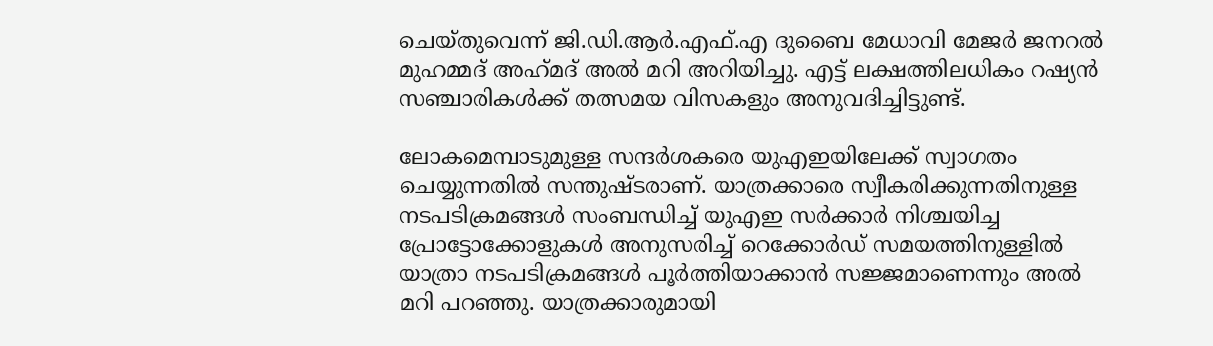ചെയ്‍തുവെന്ന് ജി.ഡി.ആർ.എഫ്.എ ദുബൈ മേധാവി മേജർ ജനറൽ മുഹമ്മദ്‌ അഹ്‌മദ്‌ അൽ മറി അറിയിച്ചു. എട്ട് ലക്ഷത്തിലധികം റഷ്യൻ സഞ്ചാരികൾക്ക് തത്സമയ വിസകളും അനുവദിച്ചിട്ടുണ്ട്.

ലോകമെമ്പാടുമുള്ള സന്ദർശകരെ യുഎഇയിലേക്ക് സ്വാഗതം ചെയ്യുന്നതിൽ സന്തുഷ്ടരാണ്. യാത്രക്കാരെ സ്വീകരിക്കുന്നതിനുള്ള നടപടിക്രമങ്ങൾ സംബന്ധിച്ച് യുഎഇ സർക്കാർ നിശ്ചയിച്ച പ്രോട്ടോക്കോളുകൾ അനുസരിച്ച് റെക്കോർഡ് സമയത്തിനുള്ളില്‍ യാത്രാ നടപടിക്രമങ്ങൾ പൂർത്തിയാക്കാൻ സജ്ജമാണെന്നും അൽ മറി പറഞ്ഞു. യാത്രക്കാരുമായി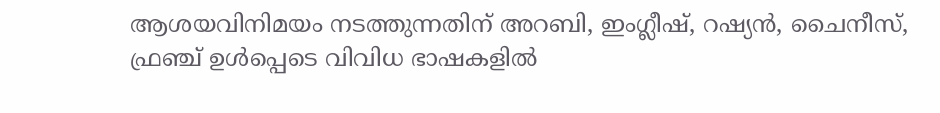ആശയവിനിമയം നടത്തുന്നതിന് അറബി, ഇംഗ്ലീഷ്, റഷ്യൻ, ചൈനീസ്, ഫ്രഞ്ച് ഉൾപ്പെടെ വിവിധ ഭാഷകളിൽ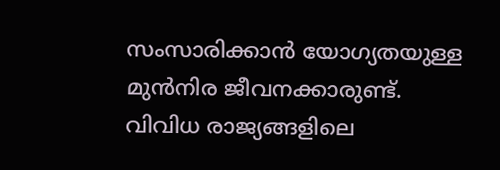സംസാരിക്കാൻ യോഗ്യതയുള്ള മുൻനിര ജീവനക്കാരുണ്ട്. വിവിധ രാജ്യങ്ങളിലെ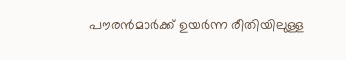പൗരൻമാർക്ക് ഉയർന്ന രീതിയിലുള്ള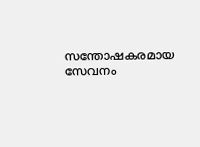സന്തോഷകരമായ സേവനം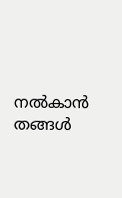നൽകാൻ തങ്ങൾ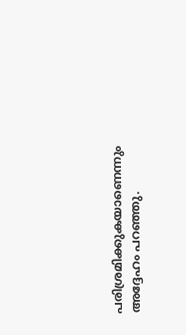പരിശ്രമിക്കുകയാണെന്നും അദ്ദേഹം പറഞ്ഞു.